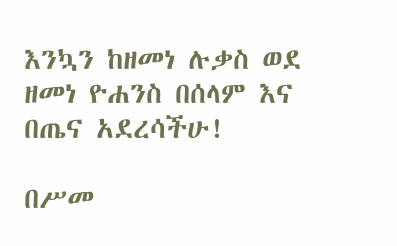እንኳን ከዘመነ ሉቃስ ወደ ዘመነ ዮሐንስ በሰላም እና በጤና አደረሳችሁ!

በሥመ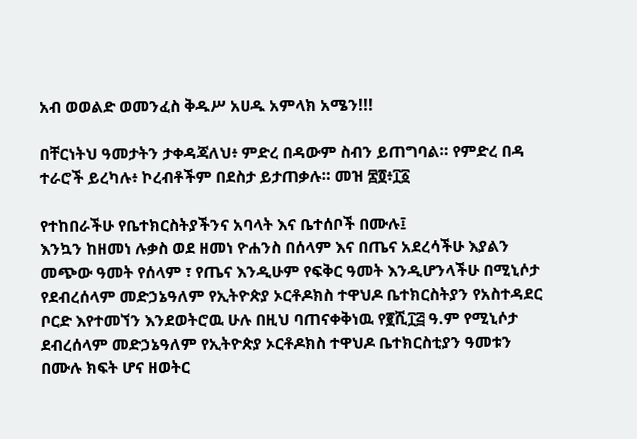አብ ወወልድ ወመንፈስ ቅዱሥ አሀዱ አምላክ አሜን!!!

በቸርነትህ ዓመታትን ታቀዳጃለህ፥ ምድረ በዳውም ስብን ይጠግባል። የምድረ በዳ ተራሮች ይረካሉ፥ ኮረብቶችም በደስታ ይታጠቃሉ። መዝ ፷፬፥፲፩

የተከበራችሁ የቤተክርስትያችንና አባላት እና ቤተሰቦች በሙሉ፤
እንኳን ከዘመነ ሉቃስ ወደ ዘመነ ዮሐንስ በሰላም እና በጤና አደረሳችሁ እያልን መጭው ዓመት የሰላም ፣ የጤና እንዲሁም የፍቅር ዓመት እንዲሆንላችሁ በሚኒሶታ የደብረሰላም መድኃኔዓለም የኢትዮጵያ ኦርቶዶክስ ተዋህዶ ቤተክርስትያን የአስተዳደር ቦርድ እየተመኘን እንደወትሮዉ ሁሉ በዚህ ባጠናቀቅነዉ የ፪ሺ፲፭ ዓ.ም የሚኒሶታ ደብረሰላም መድኃኔዓለም የኢትዮጵያ ኦርቶዶክስ ተዋህዶ ቤተክርስቲያን ዓመቱን በሙሉ ክፍት ሆና ዘወትር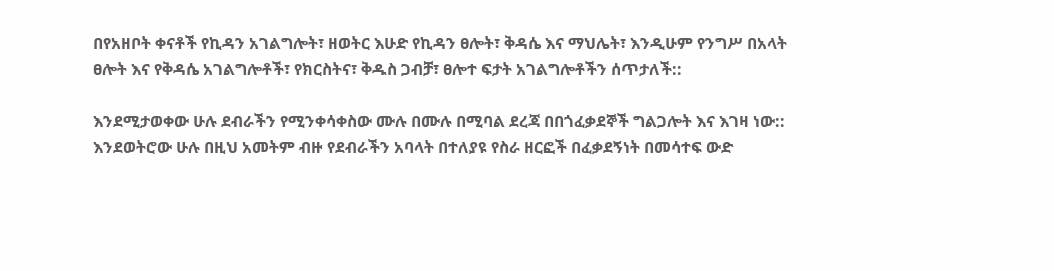በየአዘቦት ቀናቶች የኪዳን አገልግሎት፣ ዘወትር እሁድ የኪዳን ፀሎት፣ ቅዳሴ እና ማህሌት፣ እንዲሁም የንግሥ በአላት ፀሎት እና የቅዳሴ አገልግሎቶች፣ የክርስትና፣ ቅዱስ ጋብቻ፣ ፀሎተ ፍታት አገልግሎቶችን ሰጥታለች::

እንደሚታወቀው ሁሉ ደብራችን የሚንቀሳቀስው ሙሉ በሙሉ በሚባል ደረጃ በበጎፈቃደኞች ግልጋሎት እና እገዛ ነው:: እንደወትሮው ሁሉ በዚህ አመትም ብዙ የደብራችን አባላት በተለያዩ የስራ ዘርፎች በፈቃደኝነት በመሳተፍ ውድ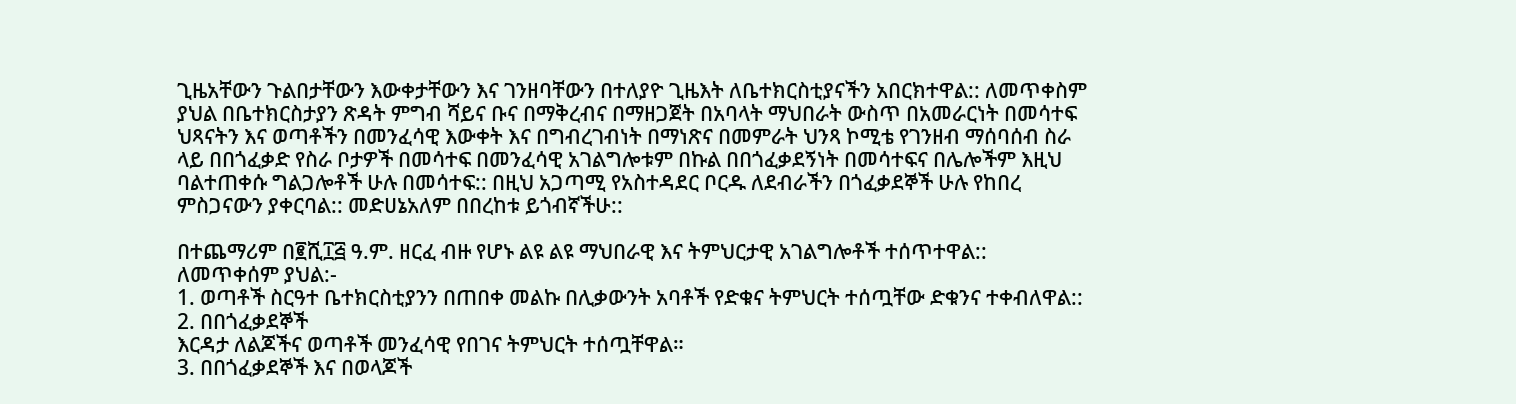ጊዜአቸውን ጉልበታቸውን እውቀታቸውን እና ገንዘባቸውን በተለያዮ ጊዜእት ለቤተክርስቲያናችን አበርክተዋል:: ለመጥቀስም ያህል በቤተክርስታያን ጽዳት ምግብ ሻይና ቡና በማቅረብና በማዘጋጀት በአባላት ማህበራት ውስጥ በአመራርነት በመሳተፍ ህጻናትን እና ወጣቶችን በመንፈሳዊ እውቀት እና በግብረገብነት በማነጽና በመምራት ህንጻ ኮሚቴ የገንዘብ ማሰባሰብ ስራ ላይ በበጎፈቃድ የስራ ቦታዎች በመሳተፍ በመንፈሳዊ አገልግሎቱም በኩል በበጎፈቃደኝነት በመሳተፍና በሌሎችም እዚህ ባልተጠቀሱ ግልጋሎቶች ሁሉ በመሳተፍ:: በዚህ አጋጣሚ የአስተዳደር ቦርዱ ለደብራችን በጎፈቃደኞች ሁሉ የከበረ ምስጋናውን ያቀርባል:: መድሀኔአለም በበረከቱ ይጎብኛችሁ::

በተጨማሪም በ፪ሺ፲፭ ዓ.ም. ዘርፈ ብዙ የሆኑ ልዩ ልዩ ማህበራዊ እና ትምህርታዊ አገልግሎቶች ተሰጥተዋል:: ለመጥቀሰም ያህል:-
1. ወጣቶች ስርዓተ ቤተክርስቲያንን በጠበቀ መልኩ በሊቃውንት አባቶች የድቁና ትምህርት ተሰጧቸው ድቁንና ተቀብለዋል::
2. በበጎፈቃደኞች
እርዳታ ለልጆችና ወጣቶች መንፈሳዊ የበገና ትምህርት ተሰጧቸዋል።
3. በበጎፈቃደኞች እና በወላጆች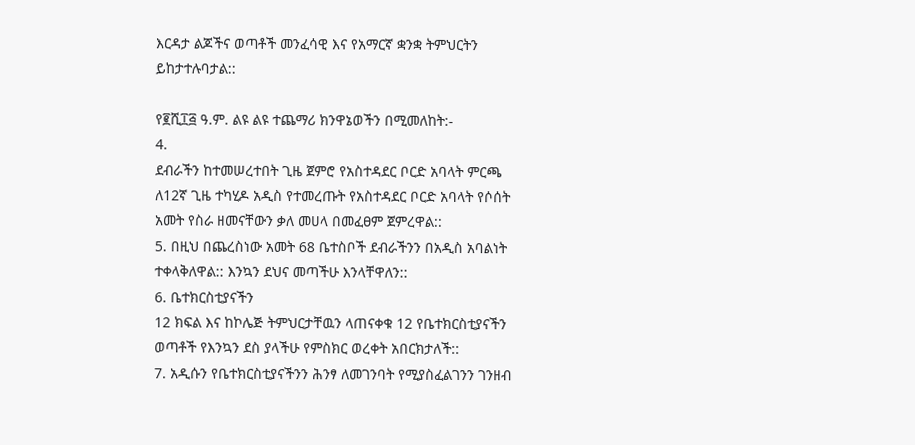እርዳታ ልጆችና ወጣቶች መንፈሳዊ እና የአማርኛ ቋንቋ ትምህርትን ይከታተሉባታል::

የ፪ሺ፲፭ ዓ.ም. ልዩ ልዩ ተጨማሪ ክንዋኔወችን በሚመለከት:-
4.
ደብራችን ከተመሠረተበት ጊዜ ጀምሮ የአስተዳደር ቦርድ አባላት ምርጫ ለ12ኛ ጊዜ ተካሂዶ አዲስ የተመረጡት የአስተዳደር ቦርድ አባላት የሶሰት አመት የስራ ዘመናቸውን ቃለ መሀላ በመፈፀም ጀምረዋል::
5. በዚህ በጨረስነው አመት 68 ቤተስቦች ደብራችንን በአዲስ አባልነት ተቀላቅለዋል:: እንኳን ደህና መጣችሁ እንላቸዋለን::
6. ቤተክርስቲያናችን
12 ክፍል እና ከኮሌጅ ትምህርታቸዉን ላጠናቀቁ 12 የቤተክርስቲያናችን ወጣቶች የእንኳን ደስ ያላችሁ የምስክር ወረቀት አበርክታለች::
7. አዲሱን የቤተክርስቲያናችንን ሕንፃ ለመገንባት የሚያስፈልገንን ገንዘብ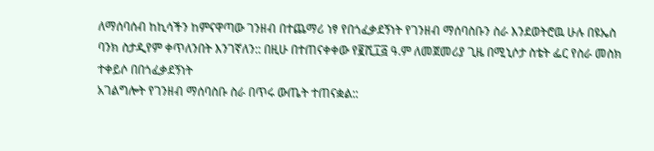ለማሰባሰብ ከኪሳችን ከምናዋጣው ገንዘብ በተጨማሪ ነፃ የበጎፈቃደኝነት የገንዘብ ማሰባስቡን ስራ እንደወትሮዉ ሁሉ በዩኤስ ባንክ ስታዲየም ቀጥለንበት እንገኛለን:: በዚሁ በተጠናቀቀው የ፪ሺ፲፭ ዓ.ም ለመጀመሪያ ጊዜ በሚኒሶታ ስቴት ፌር የስራ መስክ ተቀይሶ በበጎፈቃደኝነት
አገልግሎት የገንዘብ ማሰባስቡ ስራ በጥሩ ውጤት ተጠናቋል::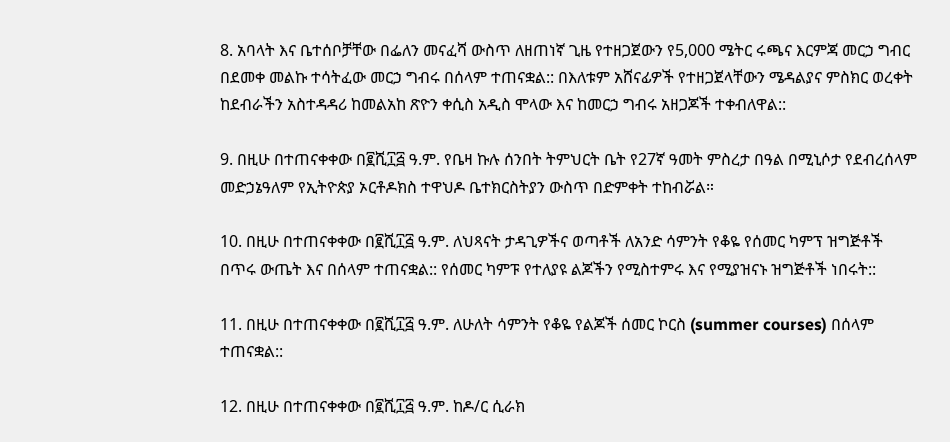8. አባላት እና ቤተሰቦቻቸው በፌለን መናፈሻ ውስጥ ለዘጠነኛ ጊዜ የተዘጋጀውን የ5,000 ሜትር ሩጫና እርምጃ መርኃ ግብር በደመቀ መልኩ ተሳትፈው መርኃ ግብሩ በሰላም ተጠናቋል:: በእለቱም አሸናፊዎች የተዘጋጀላቸውን ሜዳልያና ምስክር ወረቀት ከደብራችን አስተዳዳሪ ከመልአከ ጽዮን ቀሲስ አዲስ ሞላው እና ከመርኃ ግብሩ አዘጋጆች ተቀብለዋል::

9. በዚሁ በተጠናቀቀው በ፪ሺ፲፭ ዓ.ም. የቤዛ ኩሉ ሰንበት ትምህርት ቤት የ27ኛ ዓመት ምስረታ በዓል በሚኒሶታ የደብረሰላም መድኃኔዓለም የኢትዮጵያ ኦርቶዶክስ ተዋህዶ ቤተክርስትያን ውስጥ በድምቀት ተከብሯል።

10. በዚሁ በተጠናቀቀው በ፪ሺ፲፭ ዓ.ም. ለህጻናት ታዳጊዎችና ወጣቶች ለአንድ ሳምንት የቆዬ የሰመር ካምፕ ዝግጅቶች በጥሩ ውጤት እና በሰላም ተጠናቋል:: የሰመር ካምፑ የተለያዩ ልጆችን የሚስተምሩ እና የሚያዝናኑ ዝግጅቶች ነበሩት::

11. በዚሁ በተጠናቀቀው በ፪ሺ፲፭ ዓ.ም. ለሁለት ሳምንት የቆዬ የልጆች ሰመር ኮርስ (summer courses) በሰላም ተጠናቋል::

12. በዚሁ በተጠናቀቀው በ፪ሺ፲፭ ዓ.ም. ከዶ/ር ሲራክ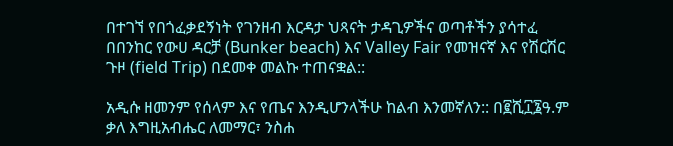በተገኘ የበጎፈቃደኝነት የገንዘብ እርዳታ ህጻናት ታዳጊዎችና ወጣቶችን ያሳተፈ በበንከር የውሀ ዳርቻ (Bunker beach) እና Valley Fair የመዝናኛ እና የሽርሽር ጉዞ (field Trip) በደመቀ መልኩ ተጠናቋል::

አዲሱ ዘመንም የሰላም እና የጤና እንዲሆንላችሁ ከልብ እንመኛለን:: በ፪ሺ፲፮ዓ.ም ቃለ እግዚአብሔር ለመማር፣ ንስሐ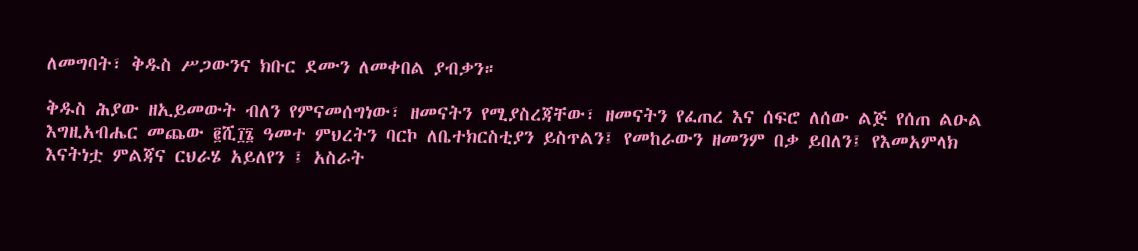ለመግባት፣ ቅዱስ ሥጋውንና ክቡር ደሙን ለመቀበል ያብቃን።

ቅዱስ ሕያው ዘኢይመውት ብለን የምናመሰግነው፣ ዘመናትን የሚያስረጃቸው፣ ዘመናትን የፈጠረ እና ሰፍሮ ለሰው ልጅ የሰጠ ልዑል እግዚአብሔር መጨው ፪ሺ፲፮ ዓመተ ምህረትን ባርኮ ለቤተክርስቲያን ይስጥልን፤ የመከራውን ዘመንም በቃ ይበለን፤ የእመአምላክ እናትነቷ ምልጃና ርህራሄ አይለየን ፤ አስራት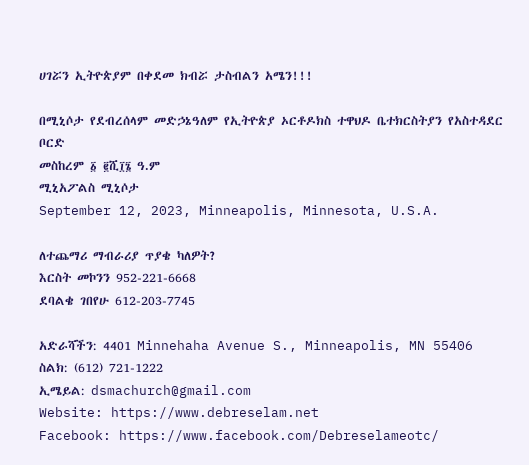ሀገሯን ኢትዮጵያም በቀደመ ክብሯ ታስብልን አሜን!!!

በሚኒሶታ የደብረሰላም መድኃኔዓለም የኢትዮጵያ ኦርቶዶክስ ተዋህዶ ቤተክርስትያን የአስተዳደር ቦርድ
መስከረም ፩ ፪ሺ፲፮ ዓ.ም
ሚኒአፖልስ ሚኒሶታ
September 12, 2023, Minneapolis, Minnesota, U.S.A.

ለተጨማሪ ማብራሪያ ጥያቄ ካለዎት?
እርስት መኮንን 952-221-6668
ደባልቄ ገበየሁ 612-203-7745

አድራሻችን: 4401 Minnehaha Avenue S., Minneapolis, MN 55406
ስልክ: (612) 721-1222
ኢሜይል: dsmachurch@gmail.com
Website: https://www.debreselam.net
Facebook: https://www.facebook.com/Debreselameotc/